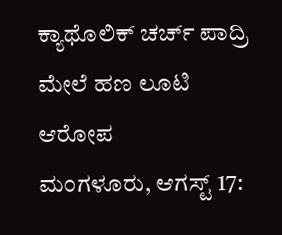ಕ್ಯಾಥೊಲಿಕ್ ಚರ್ಚ್ ಪಾದ್ರಿ ಮೇಲೆ ಹಣ ಲೂಟಿ ಆರೋಪ
ಮಂಗಳೂರು, ಆಗಸ್ಟ್ 17: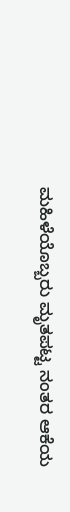ಮಹಿಳೆಯೊಬ್ಬರು ಮೃತಪಟ್ಟ ನಂತರ ಆಕೆಯ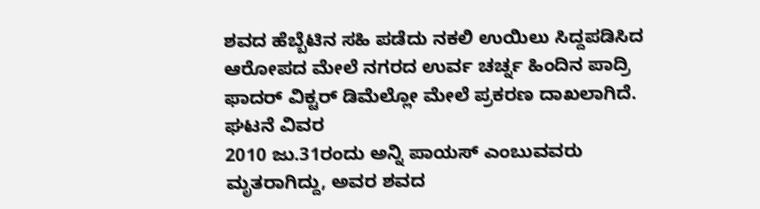ಶವದ ಹೆಬ್ಬೆಟಿನ ಸಹಿ ಪಡೆದು ನಕಲಿ ಉಯಿಲು ಸಿದ್ದಪಡಿಸಿದ ಆರೋಪದ ಮೇಲೆ ನಗರದ ಉರ್ವ ಚರ್ಚ್ನ ಹಿಂದಿನ ಪಾದ್ರಿ ಫಾದರ್ ವಿಕ್ಟರ್ ಡಿಮೆಲ್ಲೋ ಮೇಲೆ ಪ್ರಕರಣ ದಾಖಲಾಗಿದೆ.
ಘಟನೆ ವಿವರ
2010 ಜು.31ರಂದು ಅನ್ನಿ ಪಾಯಸ್ ಎಂಬುವವರು ಮೃತರಾಗಿದ್ದು, ಅವರ ಶವದ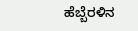ಹೆಬ್ಬೆರಳಿನ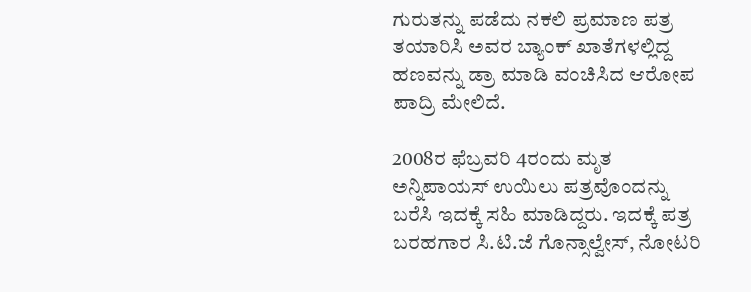ಗುರುತನ್ನು ಪಡೆದು ನಕಲಿ ಪ್ರಮಾಣ ಪತ್ರ ತಯಾರಿಸಿ ಅವರ ಬ್ಯಾಂಕ್ ಖಾತೆಗಳಲ್ಲಿದ್ದ ಹಣವನ್ನು ಡ್ರಾ ಮಾಡಿ ವಂಚಿಸಿದ ಆರೋಪ ಪಾದ್ರಿ ಮೇಲಿದೆ.

2008ರ ಫೆಬ್ರವರಿ 4ರಂದು ಮೃತ ಅನ್ನಿಪಾಯಸ್ ಉಯಿಲು ಪತ್ರವೊಂದನ್ನು ಬರೆಸಿ ಇದಕ್ಕೆ ಸಹಿ ಮಾಡಿದ್ದರು. ಇದಕ್ಕೆ ಪತ್ರ ಬರಹಗಾರ ಸಿ.ಟಿ.ಜೆ ಗೊನ್ಸಾಲ್ವೇಸ್, ನೋಟರಿ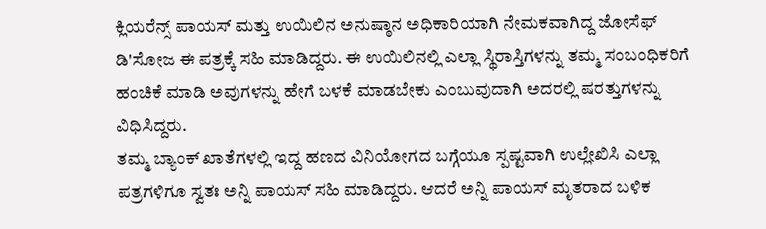ಕ್ಲಿಯರೆನ್ಸ್ ಪಾಯಸ್ ಮತ್ತು ಉಯಿಲಿನ ಅನುಷ್ಠಾನ ಅಧಿಕಾರಿಯಾಗಿ ನೇಮಕವಾಗಿದ್ದ ಜೋಸೆಫ್ ಡಿ'ಸೋಜ ಈ ಪತ್ರಕ್ಕೆ ಸಹಿ ಮಾಡಿದ್ದರು. ಈ ಉಯಿಲಿನಲ್ಲಿ ಎಲ್ಲಾ ಸ್ಥಿರಾಸ್ತಿಗಳನ್ನು ತಮ್ಮ ಸಂಬಂಧಿಕರಿಗೆ ಹಂಚಿಕೆ ಮಾಡಿ ಅವುಗಳನ್ನು ಹೇಗೆ ಬಳಕೆ ಮಾಡಬೇಕು ಎಂಬುವುದಾಗಿ ಅದರಲ್ಲಿ ಷರತ್ತುಗಳನ್ನು ವಿಧಿಸಿದ್ದರು.
ತಮ್ಮ ಬ್ಯಾಂಕ್ ಖಾತೆಗಳಲ್ಲಿ ಇದ್ದ ಹಣದ ವಿನಿಯೋಗದ ಬಗ್ಗೆಯೂ ಸ್ಪಷ್ಟವಾಗಿ ಉಲ್ಲೇಖಿಸಿ ಎಲ್ಲಾ ಪತ್ರಗಳಿಗೂ ಸ್ವತಃ ಅನ್ನಿ ಪಾಯಸ್ ಸಹಿ ಮಾಡಿದ್ದರು. ಆದರೆ ಅನ್ನಿ ಪಾಯಸ್ ಮೃತರಾದ ಬಳಿಕ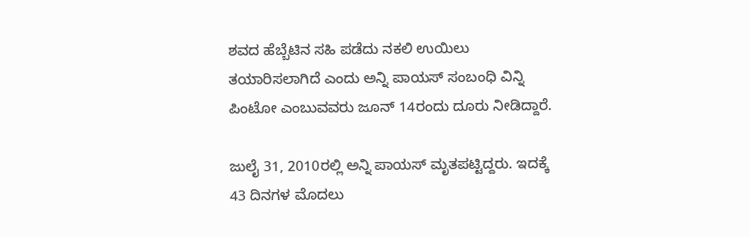ಶವದ ಹೆಬ್ಬೆಟಿನ ಸಹಿ ಪಡೆದು ನಕಲಿ ಉಯಿಲು ತಯಾರಿಸಲಾಗಿದೆ ಎಂದು ಅನ್ನಿ ಪಾಯಸ್ ಸಂಬಂಧಿ ವಿನ್ನಿ ಪಿಂಟೋ ಎಂಬುವವರು ಜೂನ್ 14ರಂದು ದೂರು ನೀಡಿದ್ದಾರೆ.

ಜುಲೈ 31, 2010ರಲ್ಲಿ ಅನ್ನಿ ಪಾಯಸ್ ಮೃತಪಟ್ಟಿದ್ದರು. ಇದಕ್ಕೆ 43 ದಿನಗಳ ಮೊದಲು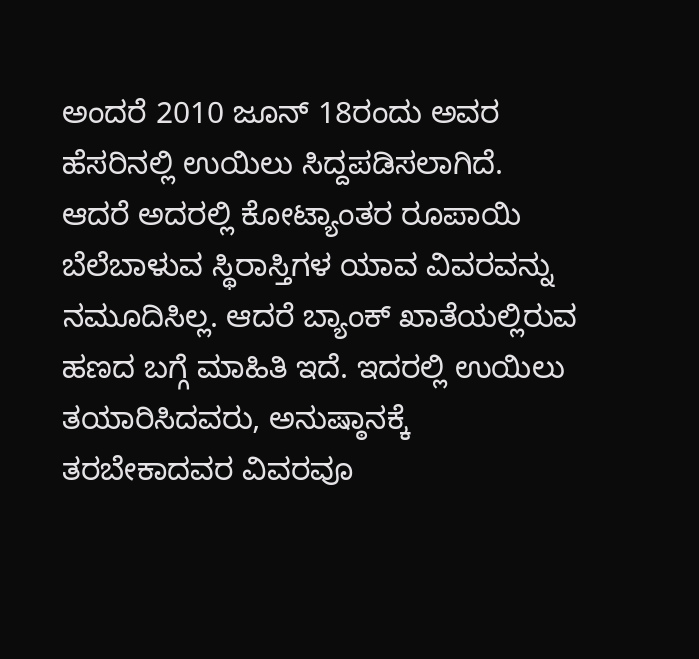ಅಂದರೆ 2010 ಜೂನ್ 18ರಂದು ಅವರ ಹೆಸರಿನಲ್ಲಿ ಉಯಿಲು ಸಿದ್ದಪಡಿಸಲಾಗಿದೆ. ಆದರೆ ಅದರಲ್ಲಿ ಕೋಟ್ಯಾಂತರ ರೂಪಾಯಿ ಬೆಲೆಬಾಳುವ ಸ್ಥಿರಾಸ್ತಿಗಳ ಯಾವ ವಿವರವನ್ನು ನಮೂದಿಸಿಲ್ಲ. ಆದರೆ ಬ್ಯಾಂಕ್ ಖಾತೆಯಲ್ಲಿರುವ ಹಣದ ಬಗ್ಗೆ ಮಾಹಿತಿ ಇದೆ. ಇದರಲ್ಲಿ ಉಯಿಲು ತಯಾರಿಸಿದವರು, ಅನುಷ್ಠಾನಕ್ಕೆ ತರಬೇಕಾದವರ ವಿವರವೂ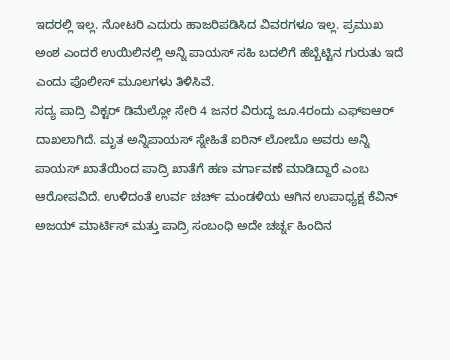ಇದರಲ್ಲಿ ಇಲ್ಲ. ನೋಟರಿ ಎದುರು ಹಾಜರಿಪಡಿಸಿದ ವಿವರಗಳೂ ಇಲ್ಲ. ಪ್ರಮುಖ ಅಂಶ ಎಂದರೆ ಉಯಿಲಿನಲ್ಲಿ ಅನ್ನಿ ಪಾಯಸ್ ಸಹಿ ಬದಲಿಗೆ ಹೆಬ್ಬೆಟ್ಟಿನ ಗುರುತು ಇದೆ ಎಂದು ಪೊಲೀಸ್ ಮೂಲಗಳು ತಿಳಿಸಿವೆ.
ಸದ್ಯ ಪಾದ್ರಿ ವಿಕ್ಟರ್ ಡಿಮೆಲ್ಲೋ ಸೇರಿ 4 ಜನರ ವಿರುದ್ದ ಜೂ.4ರಂದು ಎಫ್ಐಆರ್ ದಾಖಲಾಗಿದೆ. ಮೃತ ಅನ್ನಿಪಾಯಸ್ ಸ್ನೇಹಿತೆ ಐರಿನ್ ಲೋಬೊ ಅವರು ಅನ್ನಿ ಪಾಯಸ್ ಖಾತೆಯಿಂದ ಪಾದ್ರಿ ಖಾತೆಗೆ ಹಣ ವರ್ಗಾವಣೆ ಮಾಡಿದ್ದಾರೆ ಎಂಬ ಆರೋಪವಿದೆ. ಉಳಿದಂತೆ ಉರ್ವ ಚರ್ಚ್ ಮಂಡಳಿಯ ಆಗಿನ ಉಪಾಧ್ಯಕ್ಷ ಕೆವಿನ್ ಅಜಯ್ ಮಾರ್ಟಿಸ್ ಮತ್ತು ಪಾದ್ರಿ ಸಂಬಂಧಿ ಅದೇ ಚರ್ಚ್ನ ಹಿಂದಿನ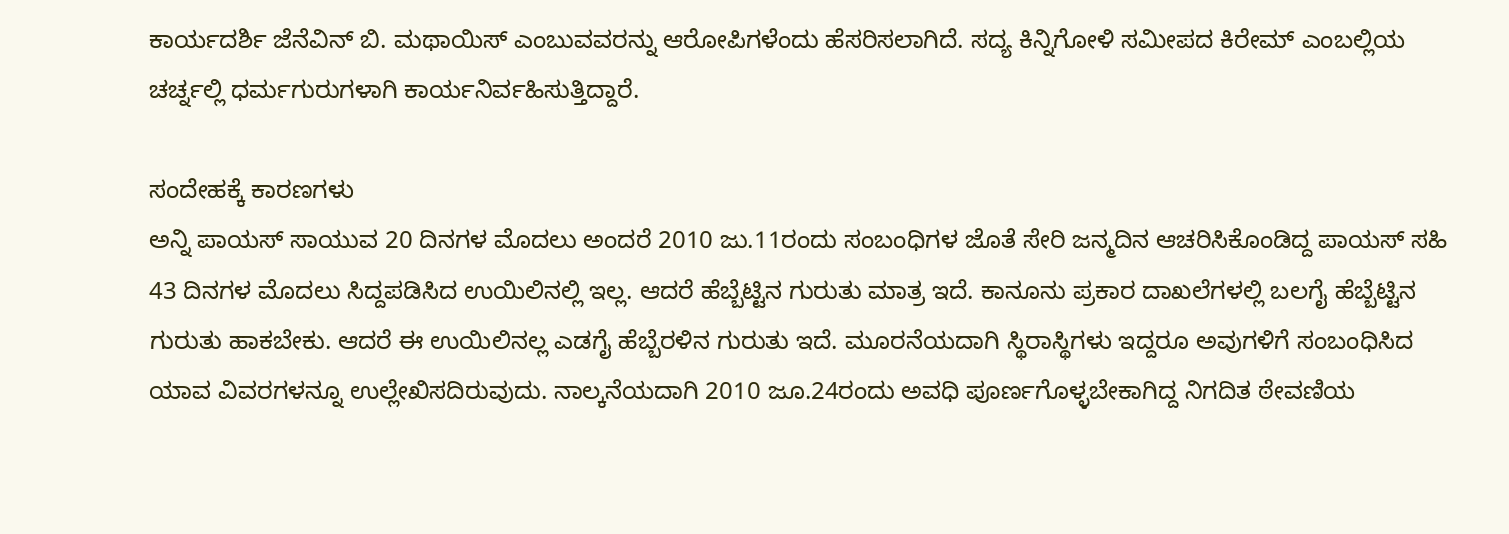ಕಾರ್ಯದರ್ಶಿ ಜೆನೆವಿನ್ ಬಿ. ಮಥಾಯಿಸ್ ಎಂಬುವವರನ್ನು ಆರೋಪಿಗಳೆಂದು ಹೆಸರಿಸಲಾಗಿದೆ. ಸದ್ಯ ಕಿನ್ನಿಗೋಳಿ ಸಮೀಪದ ಕಿರೇಮ್ ಎಂಬಲ್ಲಿಯ ಚರ್ಚ್ನಲ್ಲಿ ಧರ್ಮಗುರುಗಳಾಗಿ ಕಾರ್ಯನಿರ್ವಹಿಸುತ್ತಿದ್ದಾರೆ.

ಸಂದೇಹಕ್ಕೆ ಕಾರಣಗಳು
ಅನ್ನಿ ಪಾಯಸ್ ಸಾಯುವ 20 ದಿನಗಳ ಮೊದಲು ಅಂದರೆ 2010 ಜು.11ರಂದು ಸಂಬಂಧಿಗಳ ಜೊತೆ ಸೇರಿ ಜನ್ಮದಿನ ಆಚರಿಸಿಕೊಂಡಿದ್ದ ಪಾಯಸ್ ಸಹಿ 43 ದಿನಗಳ ಮೊದಲು ಸಿದ್ದಪಡಿಸಿದ ಉಯಿಲಿನಲ್ಲಿ ಇಲ್ಲ. ಆದರೆ ಹೆಬ್ಬೆಟ್ಟಿನ ಗುರುತು ಮಾತ್ರ ಇದೆ. ಕಾನೂನು ಪ್ರಕಾರ ದಾಖಲೆಗಳಲ್ಲಿ ಬಲಗೈ ಹೆಬ್ಬೆಟ್ಟಿನ ಗುರುತು ಹಾಕಬೇಕು. ಆದರೆ ಈ ಉಯಿಲಿನಲ್ಲ ಎಡಗೈ ಹೆಬ್ಬೆರಳಿನ ಗುರುತು ಇದೆ. ಮೂರನೆಯದಾಗಿ ಸ್ಥಿರಾಸ್ಥಿಗಳು ಇದ್ದರೂ ಅವುಗಳಿಗೆ ಸಂಬಂಧಿಸಿದ ಯಾವ ವಿವರಗಳನ್ನೂ ಉಲ್ಲೇಖಿಸದಿರುವುದು. ನಾಲ್ಕನೆಯದಾಗಿ 2010 ಜೂ.24ರಂದು ಅವಧಿ ಪೂರ್ಣಗೊಳ್ಳಬೇಕಾಗಿದ್ದ ನಿಗದಿತ ಠೇವಣಿಯ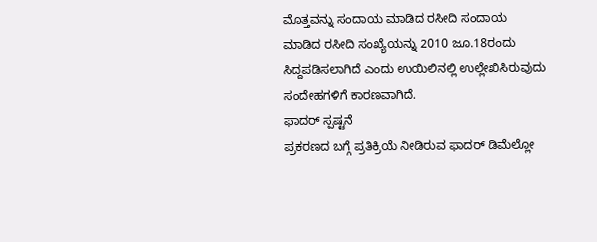ಮೊತ್ತವನ್ನು ಸಂದಾಯ ಮಾಡಿದ ರಸೀದಿ ಸಂದಾಯ ಮಾಡಿದ ರಸೀದಿ ಸಂಖ್ಯೆಯನ್ನು 2010 ಜೂ.18ರಂದು ಸಿದ್ದಪಡಿಸಲಾಗಿದೆ ಎಂದು ಉಯಿಲಿನಲ್ಲಿ ಉಲ್ಲೇಖಿಸಿರುವುದು ಸಂದೇಹಗಳಿಗೆ ಕಾರಣವಾಗಿದೆ.
ಫಾದರ್ ಸ್ಪಷ್ಟನೆ
ಪ್ರಕರಣದ ಬಗ್ಗೆ ಪ್ರತಿಕ್ರಿಯೆ ನೀಡಿರುವ ಫಾದರ್ ಡಿಮೆಲ್ಲೋ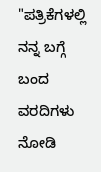"ಪತ್ರಿಕೆಗಳಲ್ಲಿ ನನ್ನ ಬಗ್ಗೆ ಬಂದ ವರದಿಗಳು ನೋಡಿ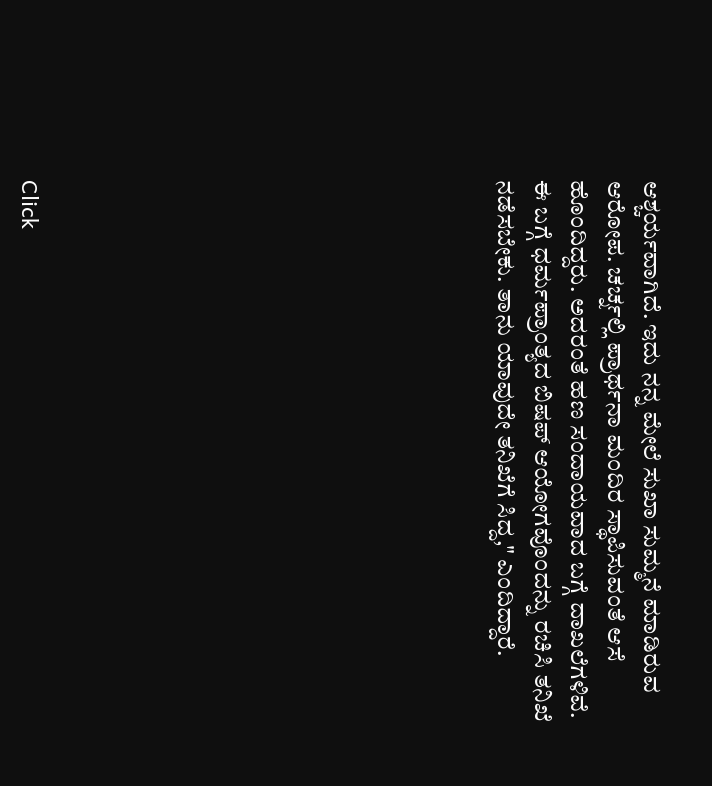ಆಶ್ಚರ್ಯವಾಗಿದೆ. ಇದು ನನ್ನ ಮೇಲೆ ಸುಖಾ ಸುಮ್ಮನೆ ಮಾಡಿರುವ ಆರೋಪ. ಚರ್ಚ್ನಲ್ಲಿ ಪ್ರಾರ್ಥನಾ ಮಂದಿರ ಸ್ಥಾಪಿಸುವಂತೆ ಆಸೆ ಹೊಂದಿದ್ದರು. ಅದರಂತೆ ಹಣ ಸಂದಾಯವಾದ ಬಗ್ಗೆ ದಾಖಲೆಗಳಿವೆ. ಈ ಬಗ್ಗೆ ಧರ್ಮಪ್ರಾಂತ್ಯದ ಬಿಷಪ್ ಆಯೋಗವೊಂದನ್ನು ರಚಿಸಿ ತನಿಖೆ ನಡೆಸಬೇಕು. ತಾನು ಯಾವುದೇ ತನಿಖೆಗೆ ಸಿದ್ದ," ಎಂದಿದ್ದಾರೆ.












Click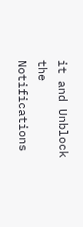it and Unblock the Notifications